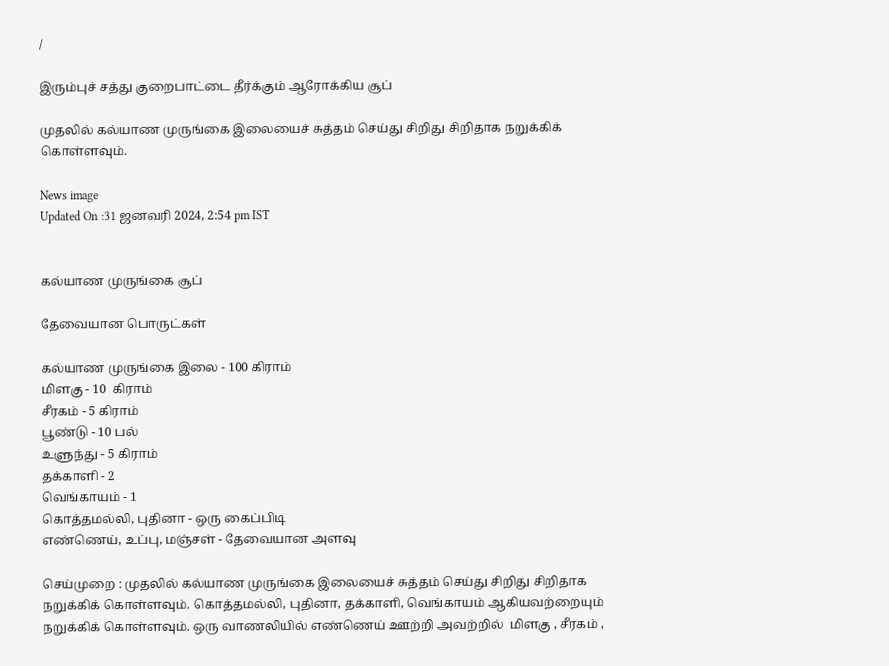/

இரும்புச் சத்து குறைபாட்டை தீர்க்கும் ஆரோக்கிய சூப்

முதலில் கல்யாண முருங்கை இலையைச் சுத்தம் செய்து சிறிது சிறிதாக நறுக்கிக் கொள்ளவும்.

News image
Updated On :31 ஜனவரி 2024, 2:54 pm IST


கல்யாண முருங்கை சூப்

தேவையான பொருட்கள்

கல்யாண முருங்கை இலை - 100 கிராம்
மிளகு - 10  கிராம்
சீரகம் - 5 கிராம்
பூண்டு - 10 பல்
உளுந்து - 5 கிராம்
தக்காளி - 2
வெங்காயம் - 1
கொத்தமல்லி, புதினா - ஒரு கைப்பிடி
எண்ணெய், உப்பு, மஞ்சள் - தேவையான அளவு

செய்முறை : முதலில் கல்யாண முருங்கை இலையைச் சுத்தம் செய்து சிறிது சிறிதாக நறுக்கிக் கொள்ளவும். கொத்தமல்லி, புதினா, தக்காளி, வெங்காயம் ஆகியவற்றையும் நறுக்கிக் கொள்ளவும். ஒரு வாணலியில் எண்ணெய் ஊற்றி அவற்றில்  மிளகு , சீரகம் ,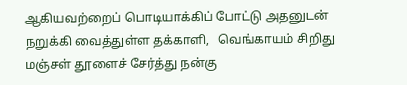ஆகியவற்றைப் பொடியாக்கிப் போட்டு அதனுடன் நறுக்கி வைத்துள்ள தக்காளி,   வெங்காயம் சிறிது மஞ்சள் தூளைச் சேர்த்து நன்கு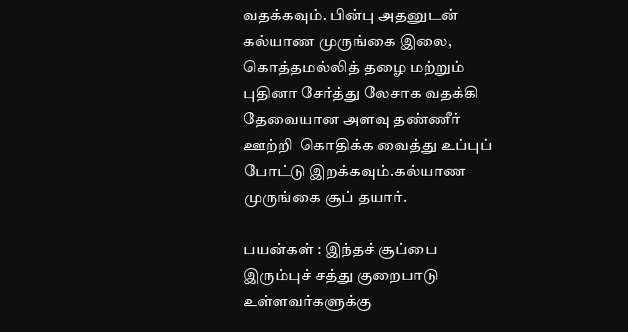வதக்கவும். பின்பு அதனுடன் கல்யாண முருங்கை இலை, கொத்தமல்லித் தழை மற்றும் புதினா சேர்த்து லேசாக வதக்கி தேவையான அளவு தண்ணீர் ஊற்றி  கொதிக்க வைத்து உப்புப் போட்டு இறக்கவும்.கல்யாண முருங்கை சூப் தயார்.

பயன்கள் : இந்தச் சூப்பை  இரும்புச் சத்து குறைபாடு உள்ளவர்களுக்கு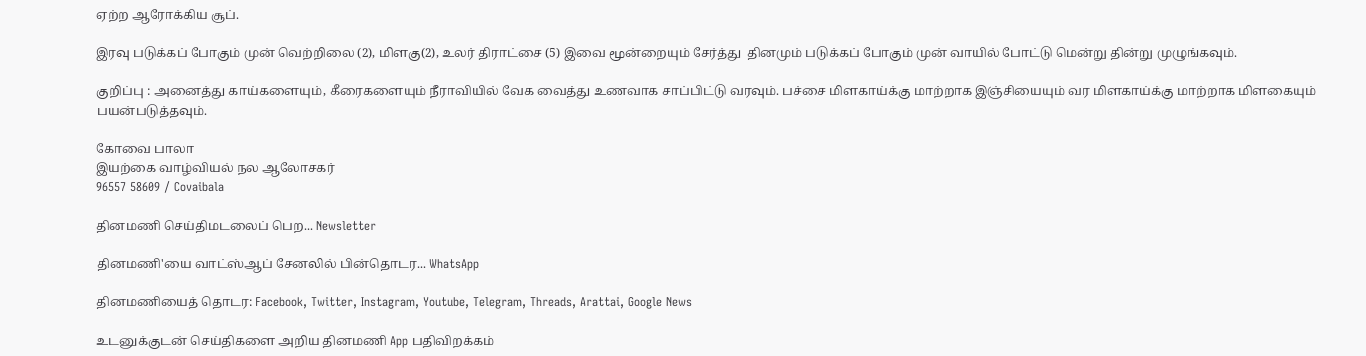ஏற்ற ஆரோக்கிய சூப்.

இரவு படுக்கப் போகும் முன் வெற்றிலை (2), மிளகு(2), உலர் திராட்சை (5) இவை மூன்றையும் சேர்த்து  தினமும் படுக்கப் போகும் முன் வாயில் போட்டு மென்று தின்று முழுங்கவும்.

குறிப்பு : அனைத்து காய்களையும், கீரைகளையும் நீராவியில் வேக வைத்து உணவாக சாப்பிட்டு வரவும். பச்சை மிளகாய்க்கு மாற்றாக இஞ்சியையும் வர மிளகாய்க்கு மாற்றாக மிளகையும் பயன்படுத்தவும்.

கோவை பாலா
இயற்கை வாழ்வியல் நல ஆலோசகர்
96557 58609 / Covaibala

தினமணி செய்திமடலைப் பெற... Newsletter

தினமணி'யை வாட்ஸ்ஆப் சேனலில் பின்தொடர... WhatsApp

தினமணியைத் தொடர: Facebook, Twitter, Instagram, Youtube, Telegram, Threads, Arattai, Google News

உடனுக்குடன் செய்திகளை அறிய தினமணி App பதிவிறக்கம்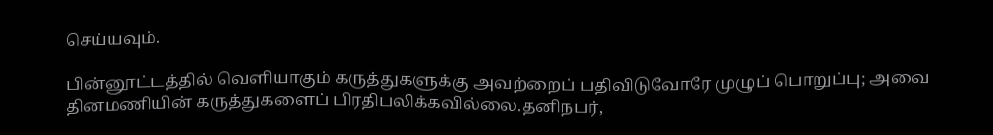செய்யவும்.

பின்னூட்டத்தில் வெளியாகும் கருத்துகளுக்கு அவற்றைப் பதிவிடுவோரே முழுப் பொறுப்பு; அவை தினமணியின் கருத்துகளைப் பிரதிபலிக்கவில்லை.தனிநபர்,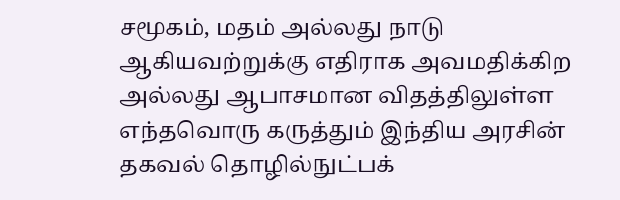சமூகம், மதம் அல்லது நாடு ஆகியவற்றுக்கு எதிராக அவமதிக்கிற அல்லது ஆபாசமான விதத்திலுள்ள எந்தவொரு கருத்தும் இந்திய அரசின் தகவல் தொழில்நுட்பக்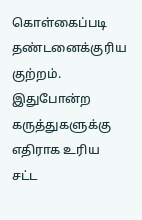கொள்கைப்படி தண்டனைக்குரிய குற்றம். இதுபோன்ற கருத்துகளுக்கு எதிராக உரிய சட்ட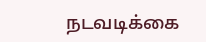நடவடிக்கை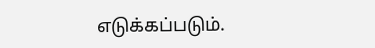எடுக்கப்படும்.